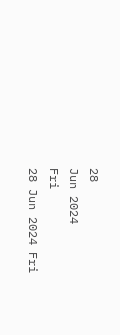28
Jun 2024
Fri
28 Jun 2024 Fri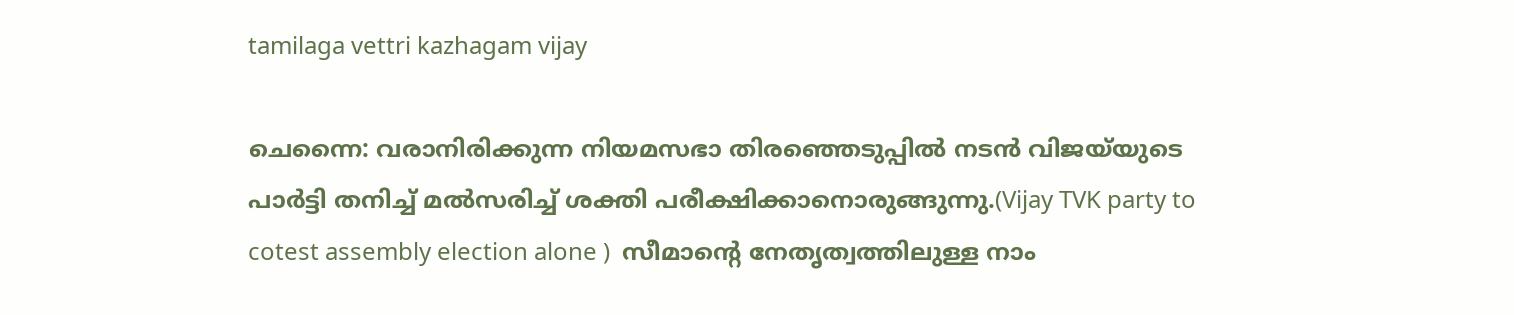tamilaga vettri kazhagam vijay

ചെന്നൈ: വരാനിരിക്കുന്ന നിയമസഭാ തിരഞ്ഞെടുപ്പില്‍ നടന്‍ വിജയ്‌യുടെ പാര്‍ട്ടി തനിച്ച് മല്‍സരിച്ച് ശക്തി പരീക്ഷിക്കാനൊരുങ്ങുന്നു.(Vijay TVK party to cotest assembly election alone )  സീമാന്റെ നേതൃത്വത്തിലുള്ള നാം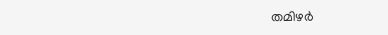തമിഴര്‍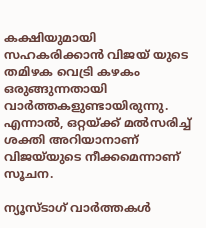കക്ഷിയുമായി സഹകരിക്കാന്‍ വിജയ് യുടെ തമിഴക വെട്രി കഴകം ഒരുങ്ങുന്നതായി വാര്‍ത്തകളുണ്ടായിരുന്നു. എന്നാല്‍, ഒറ്റയ്ക്ക് മല്‍സരിച്ച് ശക്തി അറിയാനാണ് വിജയ്‌യുടെ നീക്കമെന്നാണ് സൂചന.

ന്യൂസ്ടാഗ് വാര്‍ത്തകള്‍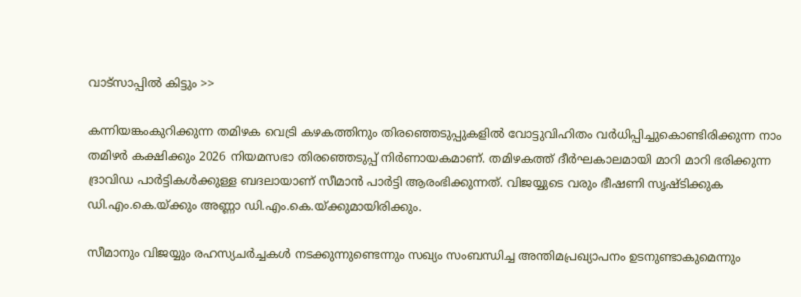വാട്‌സാപ്പില്‍ കിട്ടും >>

കന്നിയങ്കംകുറിക്കുന്ന തമിഴക വെട്രി കഴകത്തിനും തിരഞ്ഞെടുപ്പുകളില്‍ വോട്ടുവിഹിതം വര്‍ധിപ്പിച്ചുകൊണ്ടിരിക്കുന്ന നാം തമിഴര്‍ കക്ഷിക്കും 2026 നിയമസഭാ തിരഞ്ഞെടുപ്പ് നിര്‍ണായകമാണ്. തമിഴകത്ത് ദീര്‍ഘകാലമായി മാറി മാറി ഭരിക്കുന്ന ദ്രാവിഡ പാര്‍ട്ടികള്‍ക്കുള്ള ബദലായാണ് സീമാന്‍ പാര്‍ട്ടി ആരംഭിക്കുന്നത്. വിജയ്യുടെ വരും ഭീഷണി സൃഷ്ടിക്കുക ഡി.എം.കെ.യ്ക്കും അണ്ണാ ഡി.എം.കെ.യ്ക്കുമായിരിക്കും.

സീമാനും വിജയ്യും രഹസ്യചര്‍ച്ചകള്‍ നടക്കുന്നുണ്ടെന്നും സഖ്യം സംബന്ധിച്ച അന്തിമപ്രഖ്യാപനം ഉടനുണ്ടാകുമെന്നും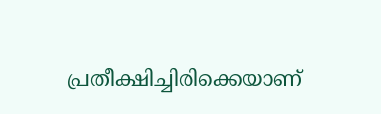പ്രതീക്ഷിച്ചിരിക്കെയാണ്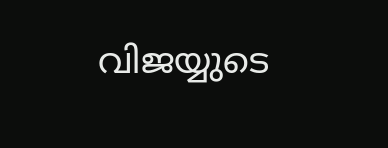വിജയ്യുടെ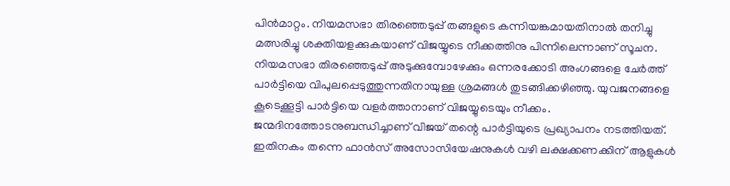പിന്‍മാറ്റം. നിയമസഭാ തിരഞ്ഞെടുപ്പ് തങ്ങളുടെ കന്നിയങ്കമായതിനാല്‍ തനിച്ചു മത്സരിച്ചു ശക്തിയളക്കുകയാണ് വിജയ്യുടെ നീക്കത്തിനു പിന്നിലെന്നാണ് സൂചന. നിയമസഭാ തിരഞ്ഞെടുപ്പ് അടുക്കുമ്പോഴേക്കും ഒന്നരക്കോടി അംഗങ്ങളെ ചേര്‍ത്ത് പാര്‍ട്ടിയെ വിപുലപ്പെടുത്തുന്നതിനായുള്ള ശ്രമങ്ങള്‍ തുടങ്ങിക്കഴിഞ്ഞു. യുവജനങ്ങളെ കൂടെക്കൂട്ടി പാര്‍ട്ടിയെ വളര്‍ത്താനാണ് വിജയ്യുടെയും നീക്കം. ജന്മദിനത്തോടനുബന്ധിച്ചാണ് വിജയ് തന്റെ പാര്‍ട്ടിയുടെ പ്രഖ്യാപനം നടത്തിയത്. ഇതിനകം തന്നെ ഫാന്‍സ് അസോസിയേഷനുകള്‍ വഴി ലക്ഷക്കണക്കിന് ആളുകള്‍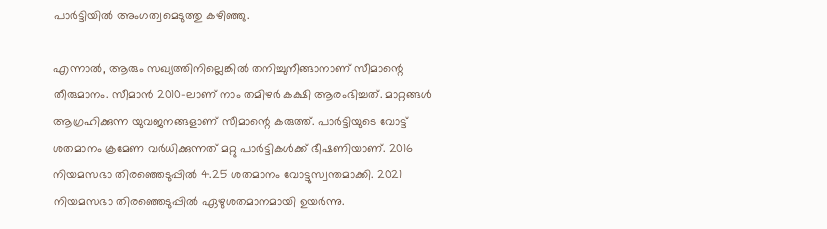പാര്‍ട്ടിയില്‍ അംഗത്വമെടുത്തു കഴിഞ്ഞു.

എന്നാല്‍, ആരും സഖ്യത്തിനില്ലെങ്കില്‍ തനിച്ചുനീങ്ങാനാണ് സീമാന്റെ തീരുമാനം. സീമാന്‍ 2010-ലാണ് നാം തമിഴര്‍ കക്ഷി ആരംഭിച്ചത്. മാറ്റങ്ങള്‍ ആഗ്രഹിക്കുന്ന യുവജനങ്ങളാണ് സീമാന്റെ കരുത്ത്. പാര്‍ട്ടിയുടെ വോട്ട് ശതമാനം ക്രമേണ വര്‍ധിക്കുന്നത് മറ്റു പാര്‍ട്ടികള്‍ക്ക് ഭീഷണിയാണ്. 2016 നിയമസഭാ തിരഞ്ഞെടുപ്പില്‍ 4.25 ശതമാനം വോട്ടുസ്വന്തമാക്കി. 2021 നിയമസഭാ തിരഞ്ഞെടുപ്പില്‍ ഏഴുശതമാനമായി ഉയര്‍ന്നു.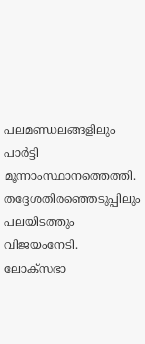പലമണ്ഡലങ്ങളിലും പാര്‍ട്ടി മൂന്നാംസ്ഥാനത്തെത്തി. തദ്ദേശതിരഞ്ഞെടുപ്പിലും പലയിടത്തും വിജയംനേടി. ലോക്സഭാ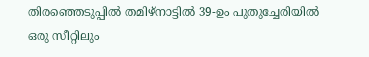തിരഞ്ഞെടുപ്പില്‍ തമിഴ്‌നാട്ടില്‍ 39-ഉം പുതുച്ചേരിയില്‍ ഒരു സീറ്റിലും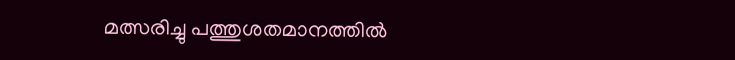മത്സരിച്ചു പത്തുശതമാനത്തില്‍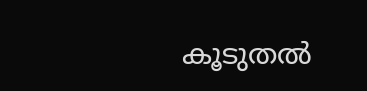കൂടുതല്‍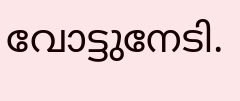വോട്ടുനേടി.